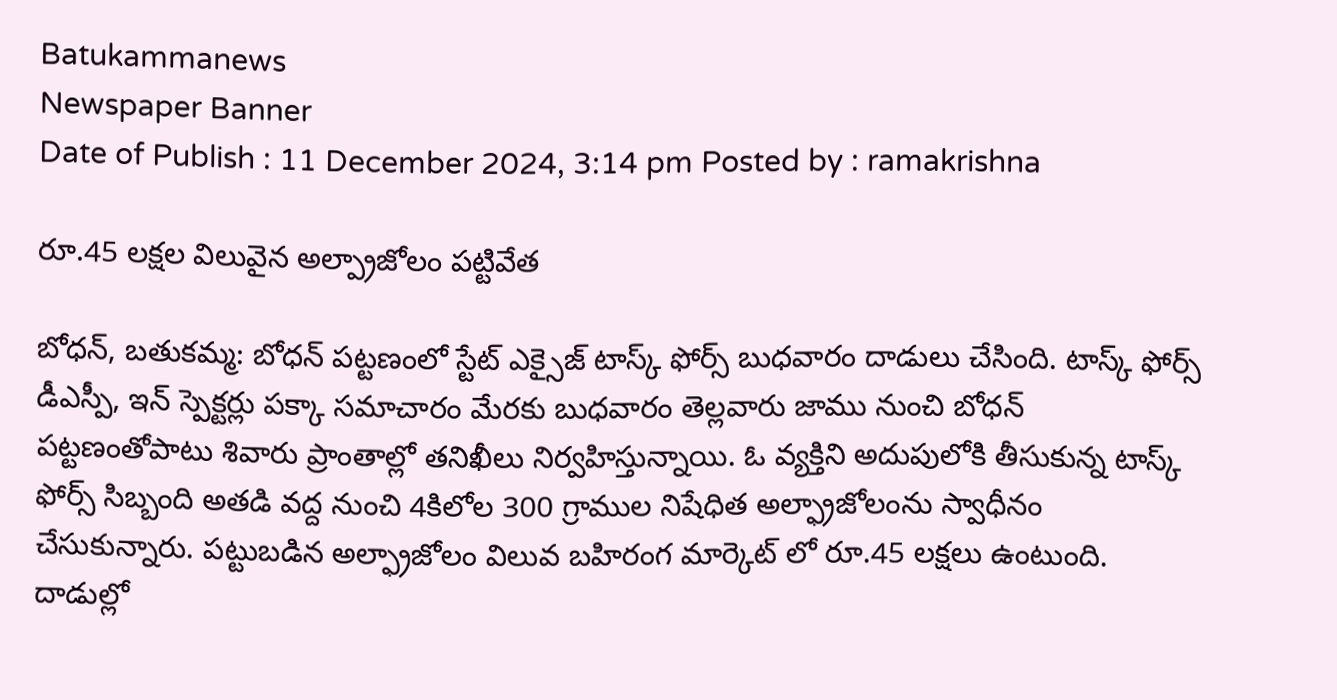Batukammanews
Newspaper Banner
Date of Publish : 11 December 2024, 3:14 pm Posted by : ramakrishna

రూ.45 లక్షల విలువైన అల్ప్రాజోలం పట్టివేత

బోధన్, బతుకమ్మ: బోధన్ పట్టణంలో స్టేట్ ఎక్సైజ్ టాస్క్ ఫోర్స్ బుధవారం దాడులు చేసింది. టాస్క్ ఫోర్స్ డీఎస్పీ, ఇన్ స్పెక్టర్లు పక్కా సమాచారం మేరకు బుధవారం తెల్లవారు జాము నుంచి బోధన్ పట్టణంతోపాటు శివారు ప్రాంతాల్లో తనిఖీలు నిర్వహిస్తున్నాయి. ఓ వ్యక్తిని అదుపులోకి తీసుకున్న టాస్క్ ఫోర్స్ సిబ్బంది అతడి వద్ద నుంచి 4కిలోల 300 గ్రాముల నిషేధిత అల్ఫ్రాజోలంను స్వాధీనం చేసుకున్నారు. పట్టుబడిన అల్ఫ్రాజోలం విలువ బహిరంగ మార్కెట్ లో రూ.45 లక్షలు ఉంటుంది. దాడుల్లో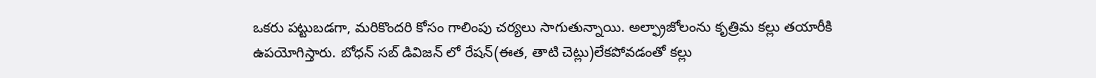ఒకరు పట్టుబడగా, మరికొందరి కోసం గాలింపు చర్యలు సాగుతున్నాయి. అల్ఫ్రాజోలంను కృత్రిమ కల్లు తయారీకి ఉపయోగిస్తారు. బోధన్ సబ్ డివిజన్ లో రేషన్(ఈత, తాటి చెట్లు)లేకపోవడంతో కల్లు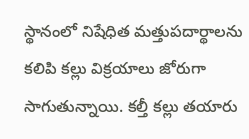స్థానంలో నిషేధిత మత్తుపదార్థాలను కలిపి కల్లు విక్రయాలు జోరుగా సాగుతున్నాయి. కల్తీ కల్లు తయారు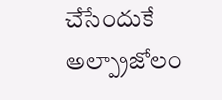చేసేందుకే అల్ప్రాజోలం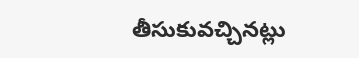తీసుకువచ్చినట్లు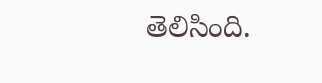తెలిసింది.